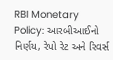RBI Monetary Policy: આરબીઆઈનો નિર્ણય, રેપો રેટ અને રિવર્સ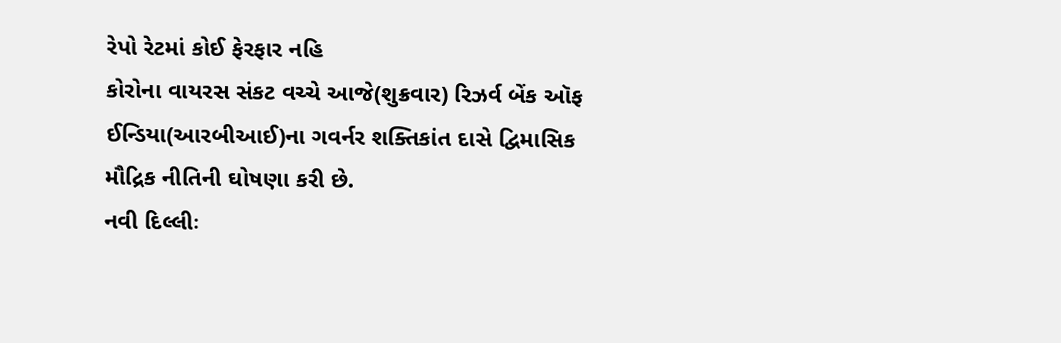રેપો રેટમાં કોઈ ફેરફાર નહિ
કોરોના વાયરસ સંકટ વચ્ચે આજે(શુક્રવાર) રિઝર્વ બેંક ઑફ ઈન્ડિયા(આરબીઆઈ)ના ગવર્નર શક્તિકાંત દાસે દ્વિમાસિક મૌદ્રિક નીતિની ઘોષણા કરી છે.
નવી દિલ્લીઃ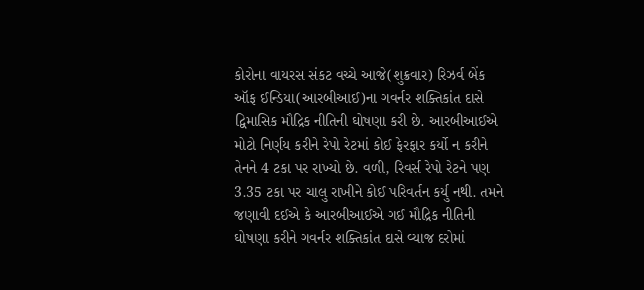કોરોના વાયરસ સંકટ વચ્ચે આજે(શુક્રવાર) રિઝર્વ બેંક ઑફ ઈન્ડિયા(આરબીઆઈ)ના ગવર્નર શક્તિકાંત દાસે દ્વિમાસિક મૌદ્રિક નીતિની ઘોષણા કરી છે. આરબીઆઈએ મોટો નિર્ણય કરીને રેપો રેટમાં કોઈ ફેરફાર કર્યો ન કરીને તેનને 4 ટકા પર રાખ્યો છે. વળી, રિવર્સ રેપો રેટને પણ 3.35 ટકા પર ચાલુ રાખીને કોઈ પરિવર્તન કર્યુ નથી. તમને જણાવી દઈએ કે આરબીઆઈએ ગઈ મૌદ્રિક નીતિની ઘોષણા કરીને ગવર્નર શક્તિકાંત દાસે વ્યાજ દરોમાં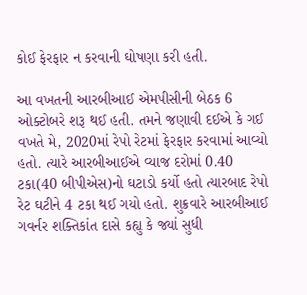કોઈ ફેરફાર ન કરવાની ઘોષણા કરી હતી.

આ વખતની આરબીઆઈ એમપીસીની બેઠક 6 ઓક્ટોબરે શરૂ થઈ હતી. તમને જણાવી દઈએ કે ગઈ વખતે મે, 2020માં રેપો રેટમાં ફેરફાર કરવામાં આવ્યો હતો. ત્યારે આરબીઆઈએ વ્યાજ દરોમાં 0.40 ટકા(40 બીપીએસ)નો ઘટાડો કર્યો હતો ત્યારબાદ રેપો રેટ ઘટીને 4 ટકા થઈ ગયો હતો. શુક્રવારે આરબીઆઈ ગવર્નર શક્તિકાંત દાસે કહ્યુ કે જ્યાં સુધી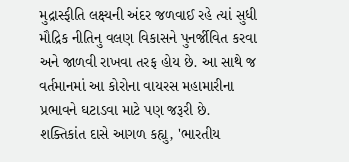મુદ્રાસ્ફીતિ લક્ષ્યની અંદર જળવાઈ રહે ત્યાં સુધી મૌદ્રિક નીતિનુ વલણ વિકાસને પુનર્જીવિત કરવા અને જાળવી રાખવા તરફ હોય છે. આ સાથે જ વર્તમાનમાં આ કોરોના વાયરસ મહામારીના પ્રભાવને ઘટાડવા માટે પણ જરૂરી છે.
શક્તિકાંત દાસે આગળ કહ્યુ, 'ભારતીય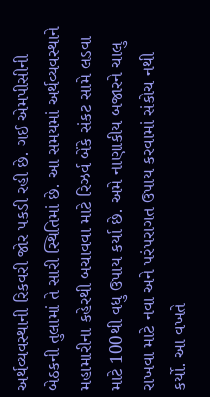અર્થવ્યવસ્થાની રિકવરી જોર પકડી રહી છે. ગઈ એમપીસીની બેઠકની તુલામાં તે સારી સ્થિતિમાં છે. આ સમયમાં અર્થવ્યવસ્થાને મહામારીના કહેરથી બચાવવા માટે રિઝર્વ બેંકે સંકટ સામે લડવા માટે 100થી વધુ ઉપાય કર્યા છે. અમે નાણાકીય બજારને ચાલુ રાખવા માટે નવા અને પરંપરાગત ઉપાય કરવામાં સંકોચ નથી કર્યો. આ વખતે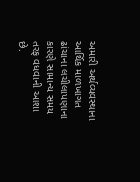અમારી અર્થવ્યવસ્થાના આર્થિક માળખાગત ઢાંચાના લચીલાપણાના કારણે સામાન્ય સમય તરફ વધવાની આશા છે.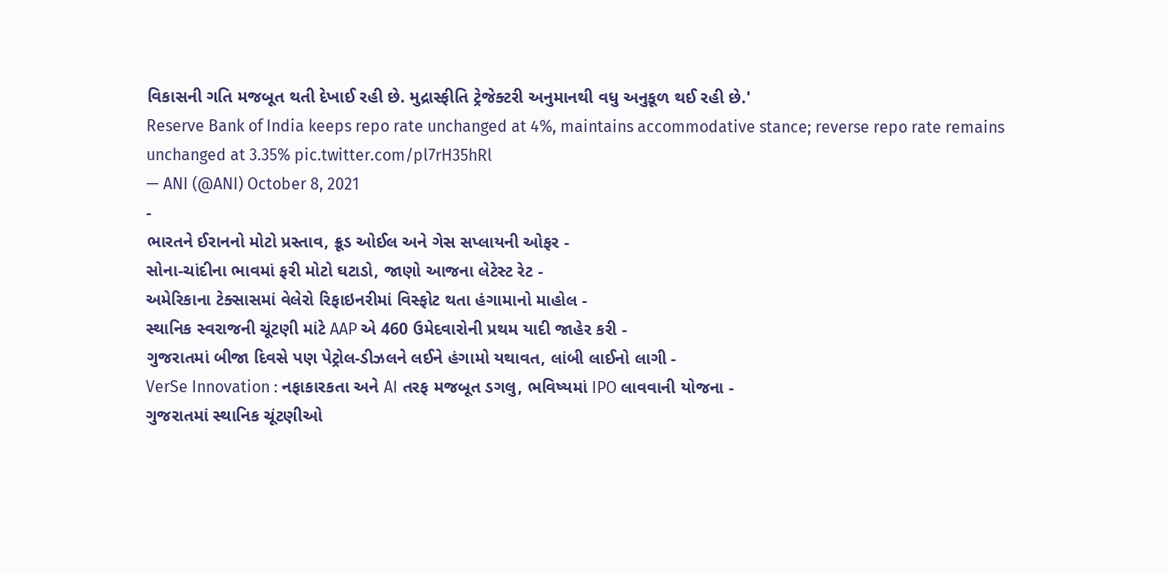વિકાસની ગતિ મજબૂત થતી દેખાઈ રહી છે. મુદ્રાસ્ફીતિ ટ્રેજેક્ટરી અનુમાનથી વધુ અનુકૂળ થઈ રહી છે.'
Reserve Bank of India keeps repo rate unchanged at 4%, maintains accommodative stance; reverse repo rate remains unchanged at 3.35% pic.twitter.com/pl7rH35hRl
— ANI (@ANI) October 8, 2021
-
ભારતને ઈરાનનો મોટો પ્રસ્તાવ, ક્રૂડ ઓઈલ અને ગેસ સપ્લાયની ઓફર -
સોના-ચાંદીના ભાવમાં ફરી મોટો ઘટાડો, જાણો આજના લેટેસ્ટ રેટ -
અમેરિકાના ટેક્સાસમાં વેલેરો રિફાઇનરીમાં વિસ્ફોટ થતા હંગામાનો માહોલ -
સ્થાનિક સ્વરાજની ચૂંટણી માંટે AAP એ 460 ઉમેદવારોની પ્રથમ યાદી જાહેર કરી -
ગુજરાતમાં બીજા દિવસે પણ પેટ્રોલ-ડીઝલને લઈને હંગામો યથાવત, લાંબી લાઈનો લાગી -
VerSe Innovation : નફાકારકતા અને AI તરફ મજબૂત ડગલુ, ભવિષ્યમાં IPO લાવવાની યોજના -
ગુજરાતમાં સ્થાનિક ચૂંટણીઓ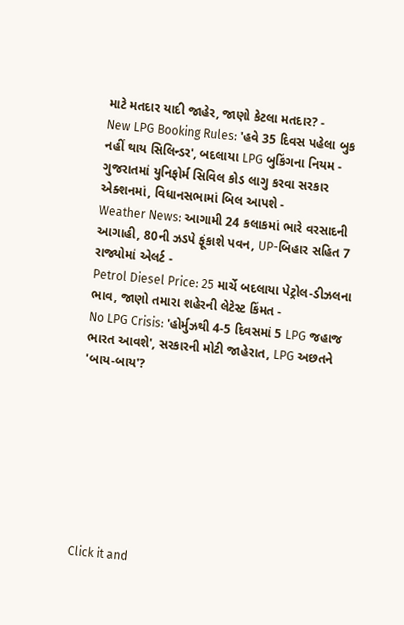માટે મતદાર યાદી જાહેર, જાણો કેટલા મતદાર? -
New LPG Booking Rules: 'હવે 35 દિવસ પહેલા બુક નહીં થાય સિલિન્ડર', બદલાયા LPG બુકિંગના નિયમ -
ગુજરાતમાં યુનિફોર્મ સિવિલ કોડ લાગુ કરવા સરકાર એક્શનમાં, વિધાનસભામાં બિલ આપશે -
Weather News: આગામી 24 કલાકમાં ભારે વરસાદની આગાહી, 80ની ઝડપે ફૂંકાશે પવન, UP-બિહાર સહિત 7 રાજ્યોમાં એલર્ટ -
Petrol Diesel Price: 25 માર્ચે બદલાયા પેટ્રોલ-ડીઝલના ભાવ, જાણો તમારા શહેરની લેટેસ્ટ કિંમત -
No LPG Crisis: 'હોર્મુઝથી 4-5 દિવસમાં 5 LPG જહાજ ભારત આવશે', સરકારની મોટી જાહેરાત, LPG અછતને 'બાય-બાય'?








Click it and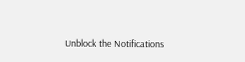Unblock the Notifications